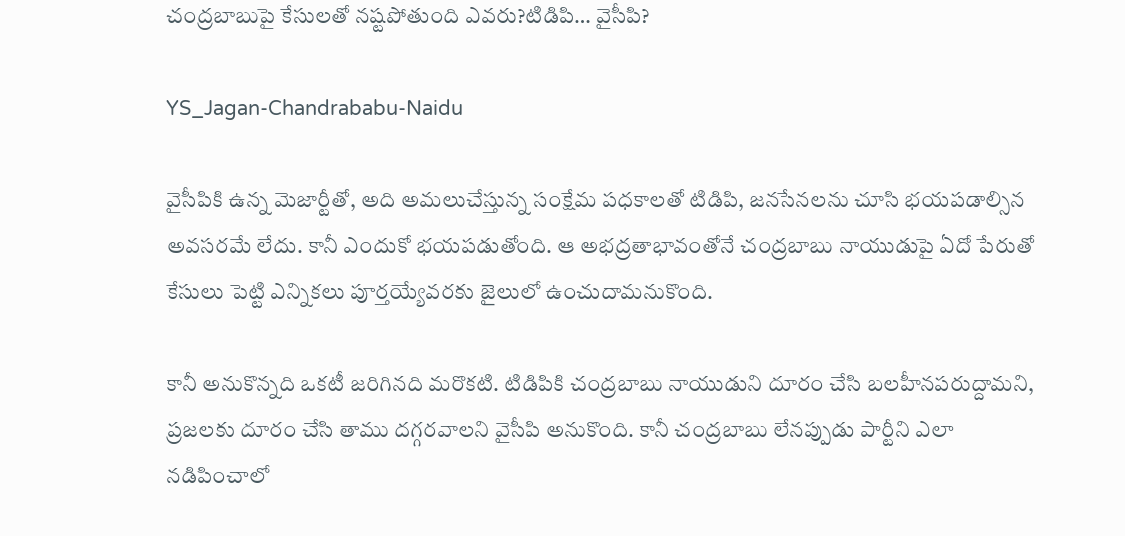చంద్రబాబుపై కేసులతో నష్టపోతుంది ఎవరు?టిడిపి… వైసీపి?

YS_Jagan-Chandrababu-Naidu

వైసీపికి ఉన్న మెజార్టీతో, అది అమలుచేస్తున్న సంక్షేమ పధకాలతో టిడిపి, జనసేనలను చూసి భయపడాల్సిన అవసరమే లేదు. కానీ ఎందుకో భయపడుతోంది. ఆ అభద్రతాభావంతోనే చంద్రబాబు నాయుడుపై ఏదో పేరుతో కేసులు పెట్టి ఎన్నికలు పూర్తయ్యేవరకు జైలులో ఉంచుదామనుకొంది.

కానీ అనుకొన్నది ఒకటీ జరిగినది మరొకటి. టిడిపికి చంద్రబాబు నాయుడుని దూరం చేసి బలహీనపరుద్దామని, ప్రజలకు దూరం చేసి తాము దగ్గరవాలని వైసీపి అనుకొంది. కానీ చంద్రబాబు లేనప్పుడు పార్టీని ఎలా నడిపించాలో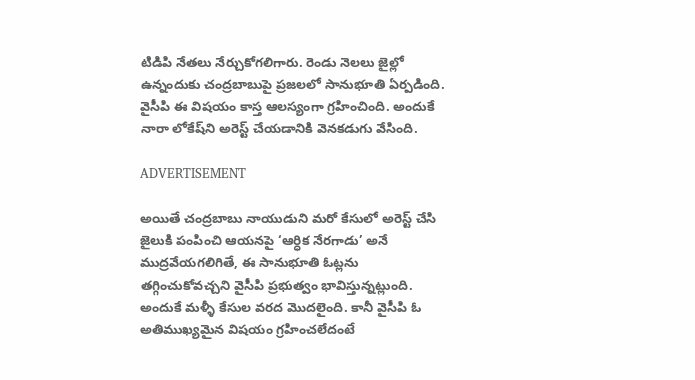టిడిపి నేతలు నేర్చుకోగలిగారు. రెండు నెలలు జైల్లో ఉన్నందుకు చంద్రబాబుపై ప్రజలలో సానుభూతి ఏర్పడింది. వైసీపి ఈ విషయం కాస్త ఆలస్యంగా గ్రహించింది. అందుకే నారా లోకేష్‌ని అరెస్ట్ చేయడానికి వెనకడుగు వేసింది.

ADVERTISEMENT

అయితే చంద్రబాబు నాయుడుని మరో కేసులో అరెస్ట్ చేసి జైలుకి పంపించి ఆయనపై ‘ఆర్ధిక నేరగాడు’ అనే ముద్రవేయగలిగితే, ఈ సానుభూతి ఓట్లను తగ్గించుకోవచ్చని వైసీపి ప్రభుత్వం భావిస్తున్నట్లుంది. అందుకే మళ్ళీ కేసుల వరద మొదలైంది. కానీ వైసీపి ఓ అతిముఖ్యమైన విషయం గ్రహించలేదంటే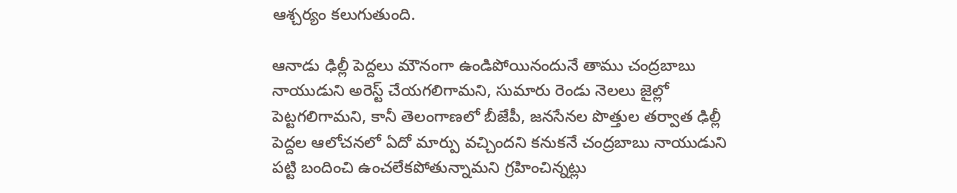ఆశ్చర్యం కలుగుతుంది.

ఆనాడు ఢిల్లీ పెద్దలు మౌనంగా ఉండిపోయినందునే తాము చంద్రబాబు నాయుడుని అరెస్ట్ చేయగలిగామని, సుమారు రెండు నెలలు జైల్లో పెట్టగలిగామని, కానీ తెలంగాణలో బీజేపీ, జనసేనల పొత్తుల తర్వాత ఢిల్లీ పెద్దల ఆలోచనలో ఏదో మార్పు వచ్చిందని కనుకనే చంద్రబాబు నాయుడుని పట్టి బందించి ఉంచలేకపోతున్నామని గ్రహించిన్నట్లు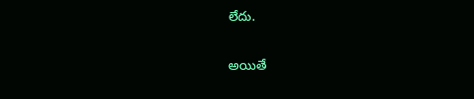లేదు.

అయితే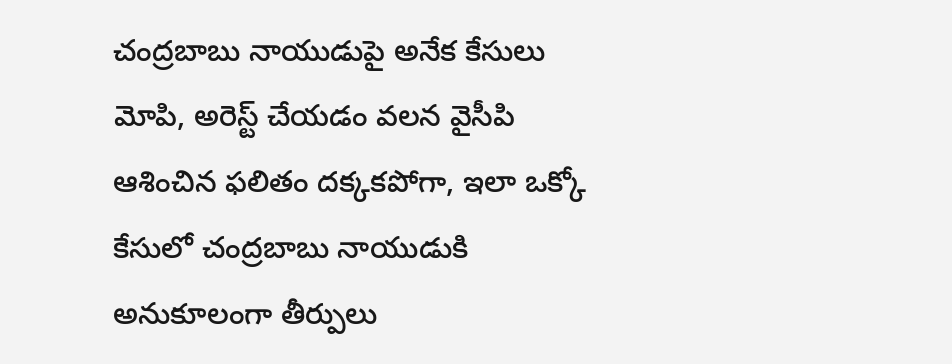చంద్రబాబు నాయుడుపై అనేక కేసులు మోపి, అరెస్ట్ చేయడం వలన వైసీపి ఆశించిన ఫలితం దక్కకపోగా, ఇలా ఒక్కో కేసులో చంద్రబాబు నాయుడుకి అనుకూలంగా తీర్పులు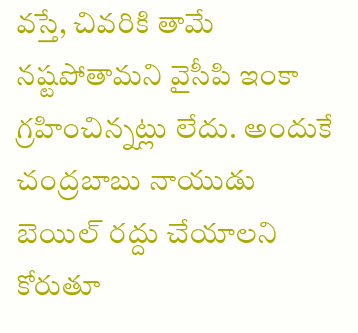వస్తే, చివరికి తామే నష్టపోతామని వైసీపి ఇంకా గ్రహించిన్నట్లు లేదు. అందుకే చంద్రబాబు నాయుడు బెయిల్‌ రద్దు చేయాలని కోరుతూ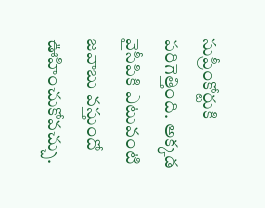సుప్రీంకోర్టుకి పరిగెత్తింది. అక్కడ వైసీపికి ఎటువంటి జవాబు వస్తుందో ఊహించుకోవచ్చు.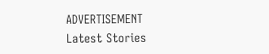ADVERTISEMENT
Latest Stories